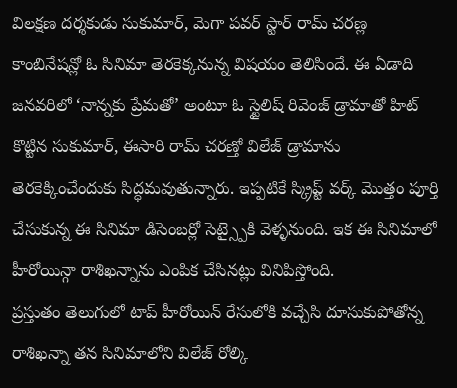విలక్షణ దర్శకుడు సుకుమార్, మెగా పవర్ స్టార్ రామ్ చరణ్ల కాంబినేషన్లో ఓ సినిమా తెరకెక్కనున్న విషయం తెలిసిందే. ఈ ఏడాది జనవరిలో ‘నాన్నకు ప్రేమతో’ అంటూ ఓ స్టైలిష్ రివెంజ్ డ్రామాతో హిట్ కొట్టిన సుకుమార్, ఈసారి రామ్ చరణ్తో విలేజ్ డ్రామాను తెరకెక్కించేందుకు సిద్ధమవుతున్నారు. ఇప్పటికే స్క్రిప్ట్ వర్క్ మొత్తం పూర్తి చేసుకున్న ఈ సినిమా డిసెంబర్లో సెట్స్పైకి వెళ్ళనుంది. ఇక ఈ సినిమాలో హీరోయిన్గా రాశిఖన్నాను ఎంపిక చేసినట్లు వినిపిస్తోంది.
ప్రస్తుతం తెలుగులో టాప్ హీరోయిన్ రేసులోకి వచ్చేసి దూసుకుపోతోన్న రాశిఖన్నా తన సినిమాలోని విలేజ్ రోల్కి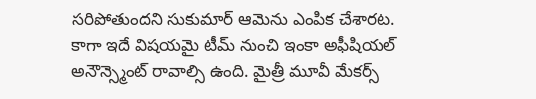సరిపోతుందని సుకుమార్ ఆమెను ఎంపిక చేశారట. కాగా ఇదే విషయమై టీమ్ నుంచి ఇంకా అఫీషియల్ అనౌన్స్మెంట్ రావాల్సి ఉంది. మైత్రీ మూవీ మేకర్స్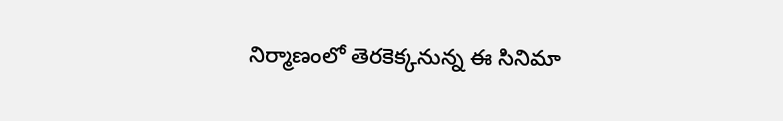నిర్మాణంలో తెరకెక్కనున్న ఈ సినిమా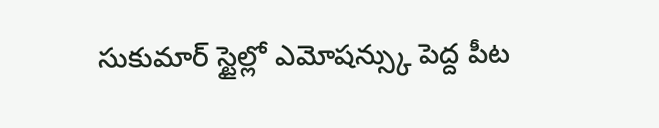సుకుమార్ స్టైల్లో ఎమోషన్స్కు పెద్ద పీట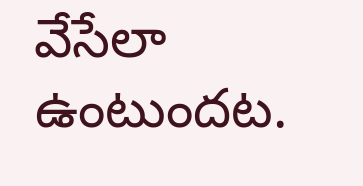వేసేలా ఉంటుందట.